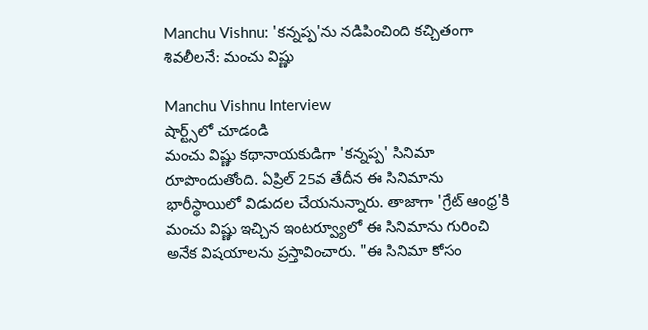Manchu Vishnu: 'కన్నప్ప'ను నడిపించింది కచ్చితంగా శివలీలనే: మంచు విష్ణు

Manchu Vishnu Interview
షార్ట్స్‌లో చూడండి
మంచు విష్ణు కథానాయకుడిగా 'కన్నప్ప' సినిమా రూపొందుతోంది. ఏప్రిల్ 25వ తేదీన ఈ సినిమాను భారీస్థాయిలో విడుదల చేయనున్నారు. తాజాగా 'గ్రేట్ ఆంధ్ర'కి మంచు విష్ణు ఇచ్చిన ఇంటర్వ్యూలో ఈ సినిమాను గురించి అనేక విషయాలను ప్రస్తావించారు. "ఈ సినిమా కోసం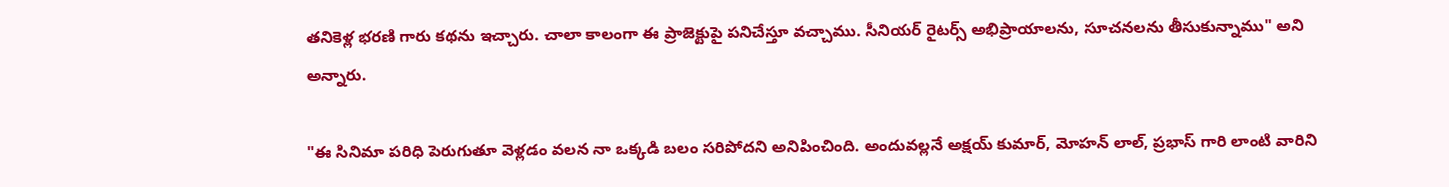తనికెళ్ల భరణి గారు కథను ఇచ్చారు. చాలా కాలంగా ఈ ప్రాజెక్టుపై పనిచేస్తూ వచ్చాము. సీనియర్ రైటర్స్ అభిప్రాయాలను, సూచనలను తీసుకున్నాము" అని అన్నారు.

"ఈ సినిమా పరిధి పెరుగుతూ వెళ్లడం వలన నా ఒక్కడి బలం సరిపోదని అనిపించింది. అందువల్లనే అక్షయ్ కుమార్, మోహన్ లాల్, ప్రభాస్ గారి లాంటి వారిని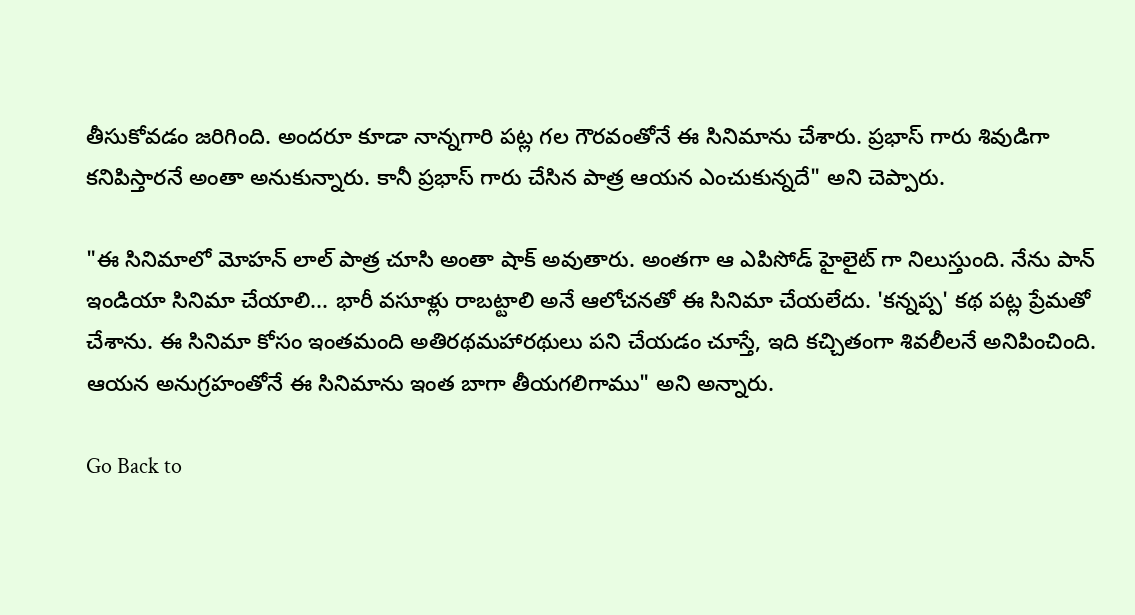తీసుకోవడం జరిగింది. అందరూ కూడా నాన్నగారి పట్ల గల గౌరవంతోనే ఈ సినిమాను చేశారు. ప్రభాస్ గారు శివుడిగా కనిపిస్తారనే అంతా అనుకున్నారు. కానీ ప్రభాస్ గారు చేసిన పాత్ర ఆయన ఎంచుకున్నదే" అని చెప్పారు.

"ఈ సినిమాలో మోహన్ లాల్ పాత్ర చూసి అంతా షాక్ అవుతారు. అంతగా ఆ ఎపిసోడ్ హైలైట్ గా నిలుస్తుంది. నేను పాన్ ఇండియా సినిమా చేయాలి... భారీ వసూళ్లు రాబట్టాలి అనే ఆలోచనతో ఈ సినిమా చేయలేదు. 'కన్నప్ప' కథ పట్ల ప్రేమతో చేశాను. ఈ సినిమా కోసం ఇంతమంది అతిరథమహారథులు పని చేయడం చూస్తే, ఇది కచ్చితంగా శివలీలనే అనిపించింది. ఆయన అనుగ్రహంతోనే ఈ సినిమాను ఇంత బాగా తీయగలిగాము" అని అన్నారు.

Go Back to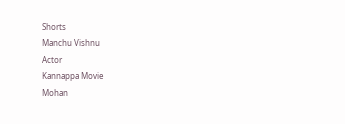Shorts
Manchu Vishnu
Actor
Kannappa Movie
Mohan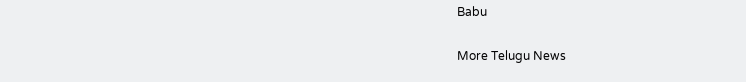Babu

More Telugu News